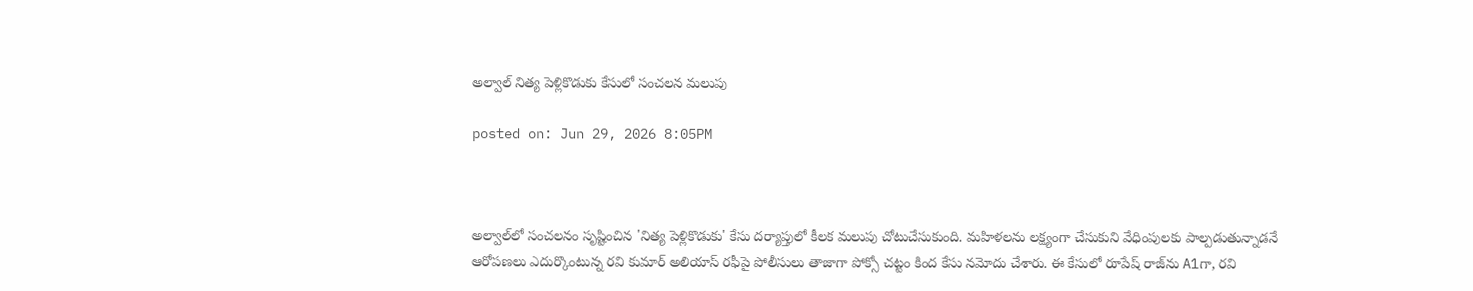అల్వాల్ నిత్య పెళ్లికొడుకు కేసులో సంచలన మలుపు

posted on: Jun 29, 2026 8:05PM



అల్వాల్‌లో సంచలనం సృష్టించిన 'నిత్య పెళ్లికొడుకు' కేసు దర్యాప్తులో కీలక మలుపు చోటుచేసుకుంది. మహిళలను లక్ష్యంగా చేసుకుని వేధింపులకు పాల్పడుతున్నాడనే ఆరోపణలు ఎదుర్కొంటున్న రవి కుమార్ అలియాస్ రఫీపై పోలీసులు తాజాగా పోక్సో చట్టం కింద కేసు నమోదు చేశారు. ఈ కేసులో రూపేష్ రాజ్‌ను A1గా, రవి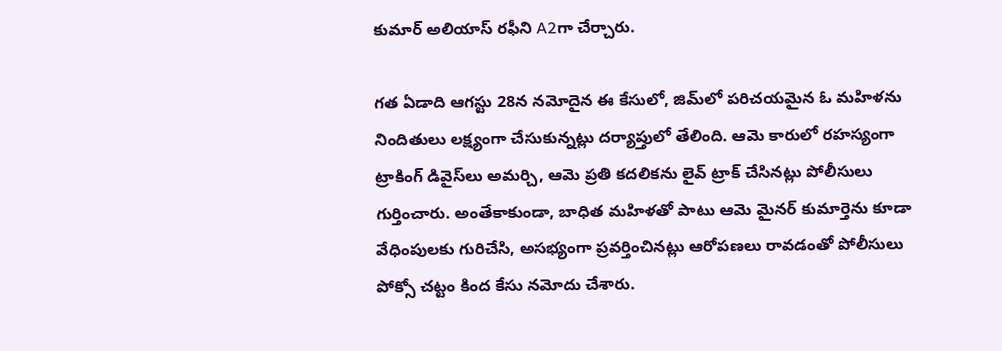కుమార్ అలియాస్ రఫీని A2గా చేర్చారు.

గత ఏడాది ఆగస్టు 28న నమోదైన ఈ కేసులో, జిమ్‌లో పరిచయమైన ఓ మహిళను నిందితులు లక్ష్యంగా చేసుకున్నట్లు దర్యాప్తులో తేలింది. ఆమె కారులో రహస్యంగా ట్రాకింగ్ డివైస్‌లు అమర్చి, ఆమె ప్రతి కదలికను లైవ్ ట్రాక్ చేసినట్లు పోలీసులు గుర్తించారు. అంతేకాకుండా, బాధిత మహిళతో పాటు ఆమె మైనర్ కుమార్తెను కూడా వేధింపులకు గురిచేసి, అసభ్యంగా ప్రవర్తించినట్లు ఆరోపణలు రావడంతో పోలీసులు పోక్సో చట్టం కింద కేసు నమోదు చేశారు.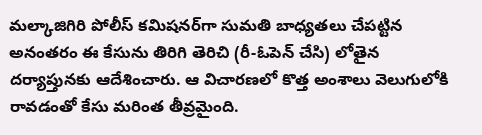మల్కాజిగిరి పోలీస్ కమిషనర్‌గా సుమతి బాధ్యతలు చేపట్టిన అనంతరం ఈ కేసును తిరిగి తెరిచి (రీ-ఓపెన్ చేసి) లోతైన దర్యాప్తునకు ఆదేశించారు. ఆ విచారణలో కొత్త అంశాలు వెలుగులోకి రావడంతో కేసు మరింత తీవ్రమైంది.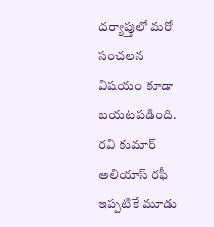దర్యాప్తులో మరో సంచలన విషయం కూడా బయటపడింది. రవి కుమార్ అలియాస్ రఫీ ఇప్పటికే మూడు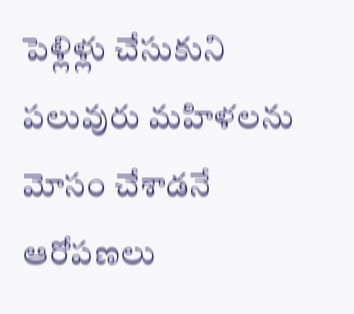పెళ్లిళ్లు చేసుకుని పలువురు మహిళలను మోసం చేశాడనే ఆరోపణలు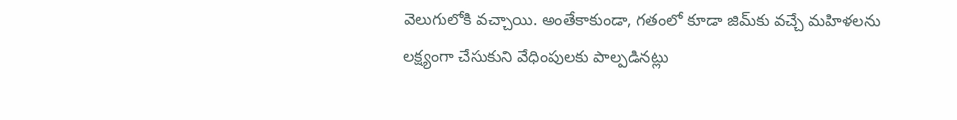వెలుగులోకి వచ్చాయి. అంతేకాకుండా, గతంలో కూడా జిమ్‌కు వచ్చే మహిళలను లక్ష్యంగా చేసుకుని వేధింపులకు పాల్పడినట్లు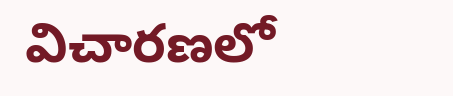విచారణలో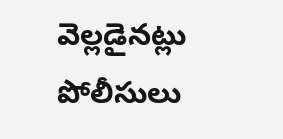వెల్లడైనట్లు పోలీసులు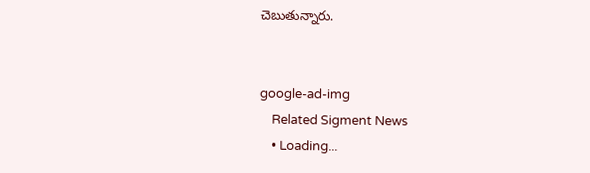చెబుతున్నారు.


google-ad-img
    Related Sigment News
    • Loading...